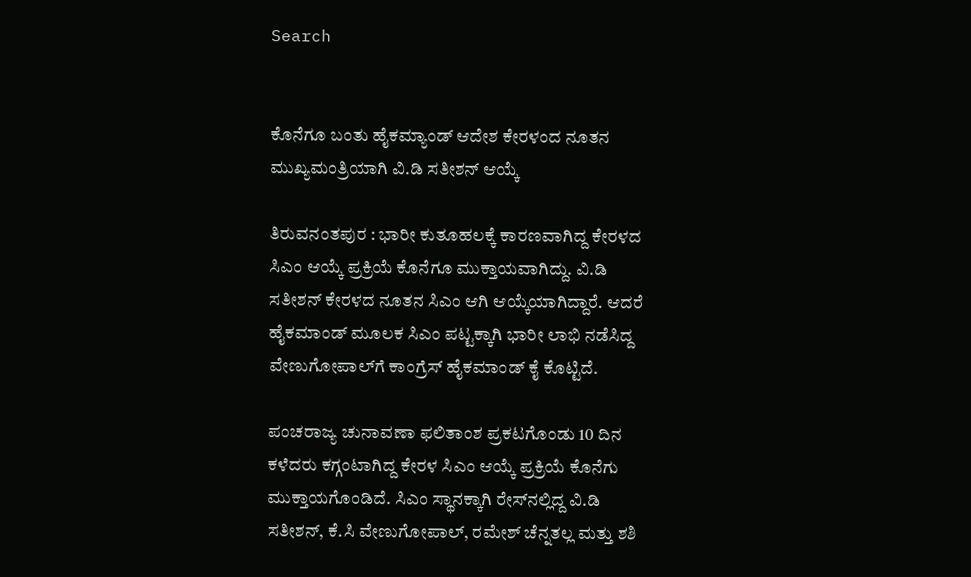Search


ಕೊನೆಗೂ ಬಂತು ಹೈಕಮ್ಯಾಂಡ್ ಆದೇಶ ಕೇರಳಂದ ನೂತನ ಮುಖ್ಯಮಂತ್ರಿಯಾಗಿ ವಿ.ಡಿ ಸತೀಶನ್‌ ಆಯ್ಕೆ

ತಿರುವನಂತಪುರ : ಭಾರೀ ಕುತೂಹಲಕ್ಕೆ ಕಾರಣವಾಗಿದ್ದ ಕೇರಳದ ಸಿಎಂ ಆಯ್ಕೆ ಪ್ರಕ್ರಿಯೆ ಕೊನೆಗೂ ಮುಕ್ತಾಯವಾಗಿದ್ದು. ವಿ.ಡಿ ಸತೀಶನ್‌ ಕೇರಳದ ನೂತನ ಸಿಎಂ ಆಗಿ ಆಯ್ಕೆಯಾಗಿದ್ದಾರೆ. ಆದರೆ ಹೈಕಮಾಂಡ್‌ ಮೂಲಕ ಸಿಎಂ ಪಟ್ಟಕ್ಕಾಗಿ ಭಾರೀ ಲಾಭಿ ನಡೆಸಿದ್ದ ವೇಣುಗೋಪಾಲ್‌ಗೆ ಕಾಂಗ್ರೆಸ್‌ ಹೈಕಮಾಂಡ್‌ ಕೈ ಕೊಟ್ಟಿದೆ.

ಪಂಚರಾಜ್ಯ ಚುನಾವಣಾ ಫಲಿತಾಂಶ ಪ್ರಕಟಗೊಂಡು 10 ದಿನ ಕಳೆದರು ಕಗ್ಗಂಟಾಗಿದ್ದ ಕೇರಳ ಸಿಎಂ ಆಯ್ಕೆ ಪ್ರಕ್ರಿಯೆ ಕೊನೆಗು ಮುಕ್ತಾಯಗೊಂಡಿದೆ. ಸಿಎಂ ಸ್ಥಾನಕ್ಕಾಗಿ ರೇಸ್‌ನಲ್ಲಿದ್ದ ವಿ.ಡಿ ಸತೀಶನ್‌, ಕೆ.ಸಿ ವೇಣುಗೋಪಾಲ್‌, ರಮೇಶ್‌ ಚೆನ್ನತಲ್ಲ ಮತ್ತು ಶಶಿ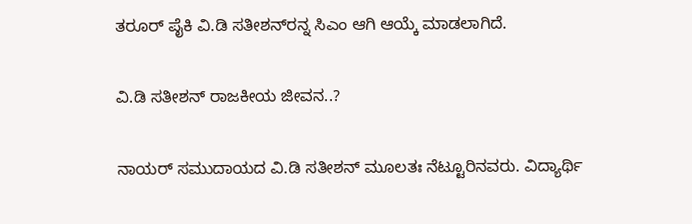ತರೂರ್‌ ಪೈಕಿ ವಿ.ಡಿ ಸತೀಶನ್‌ರನ್ನ ಸಿಎಂ ಆಗಿ ಆಯ್ಕೆ ಮಾಡಲಾಗಿದೆ.

ವಿ.ಡಿ ಸತೀಶನ್‌ ರಾಜಕೀಯ ಜೀವನ..?

ನಾಯರ್‌ ಸಮುದಾಯದ ವಿ.ಡಿ ಸತೀಶನ್‌ ಮೂಲತಃ ನೆಟ್ಟೂರಿನವರು. ವಿದ್ಯಾರ್ಥಿ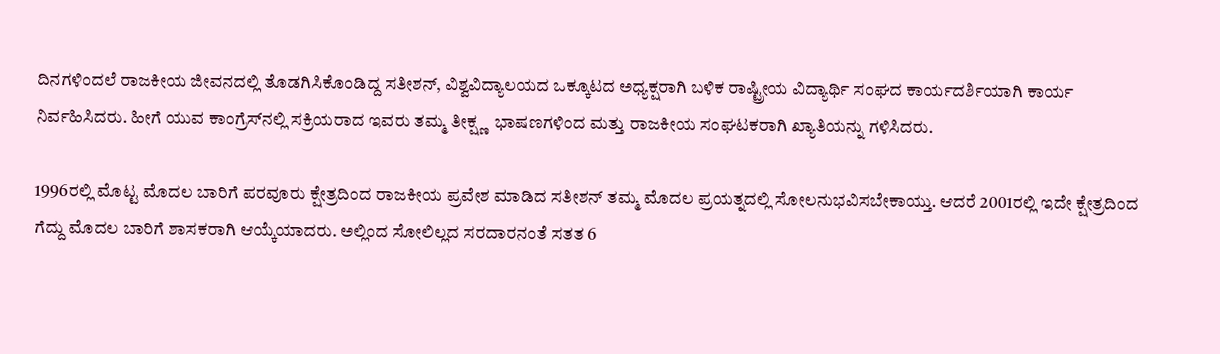ದಿನಗಳಿಂದಲೆ ರಾಜಕೀಯ ಜೀವನದಲ್ಲಿ ತೊಡಗಿಸಿಕೊಂಡಿದ್ದ ಸತೀಶನ್‌, ವಿಶ್ವವಿದ್ಯಾಲಯದ ಒಕ್ಕೂಟದ ಅಧ್ಯಕ್ಷರಾಗಿ ಬಳಿಕ ರಾಷ್ಟ್ರೀಯ ವಿದ್ಯಾರ್ಥಿ ಸಂಘದ ಕಾರ್ಯದರ್ಶಿಯಾಗಿ ಕಾರ್ಯ ನಿರ್ವಹಿಸಿದರು. ಹೀಗೆ ಯುವ ಕಾಂಗ್ರೆಸ್‌ನಲ್ಲಿ ಸಕ್ರಿಯರಾದ ಇವರು ತಮ್ಮ ತೀಕ್ಷ್ಣ  ಭಾಷಣಗಳಿಂದ ಮತ್ತು ರಾಜಕೀಯ ಸಂಘಟಕರಾಗಿ ಖ್ಯಾತಿಯನ್ನು ಗಳಿಸಿದರು.

1996ರಲ್ಲಿ ಮೊಟ್ಟ ಮೊದಲ ಬಾರಿಗೆ ಪರವೂರು ಕ್ಷೇತ್ರದಿಂದ ರಾಜಕೀಯ ಪ್ರವೇಶ ಮಾಡಿದ ಸತೀಶನ್‌ ತಮ್ಮ ಮೊದಲ ಪ್ರಯತ್ನದಲ್ಲಿ ಸೋಲನುಭವಿಸಬೇಕಾಯ್ತು. ಆದರೆ 2001ರಲ್ಲಿ ಇದೇ ಕ್ಷೇತ್ರದಿಂದ ಗೆದ್ದು ಮೊದಲ ಬಾರಿಗೆ ಶಾಸಕರಾಗಿ ಆಯ್ಕೆಯಾದರು. ಅಲ್ಲಿಂದ ಸೋಲಿಲ್ಲದ ಸರದಾರನಂತೆ ಸತತ 6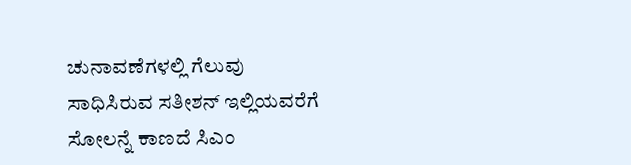ಚುನಾವಣೆಗಳಲ್ಲಿ ಗೆಲುವು ಸಾಧಿಸಿರುವ ಸತೀಶನ್‌ ಇಲ್ಲಿಯವರೆಗೆ ಸೋಲನ್ನೆ ಕಾಣದೆ ಸಿಎಂ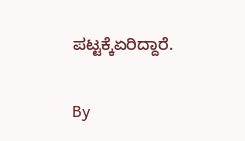ಪಟ್ಟಕ್ಕೆಏರಿದ್ದಾರೆ.

By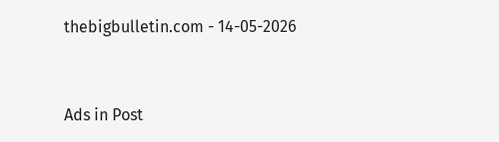thebigbulletin.com - 14-05-2026


Ads in Post